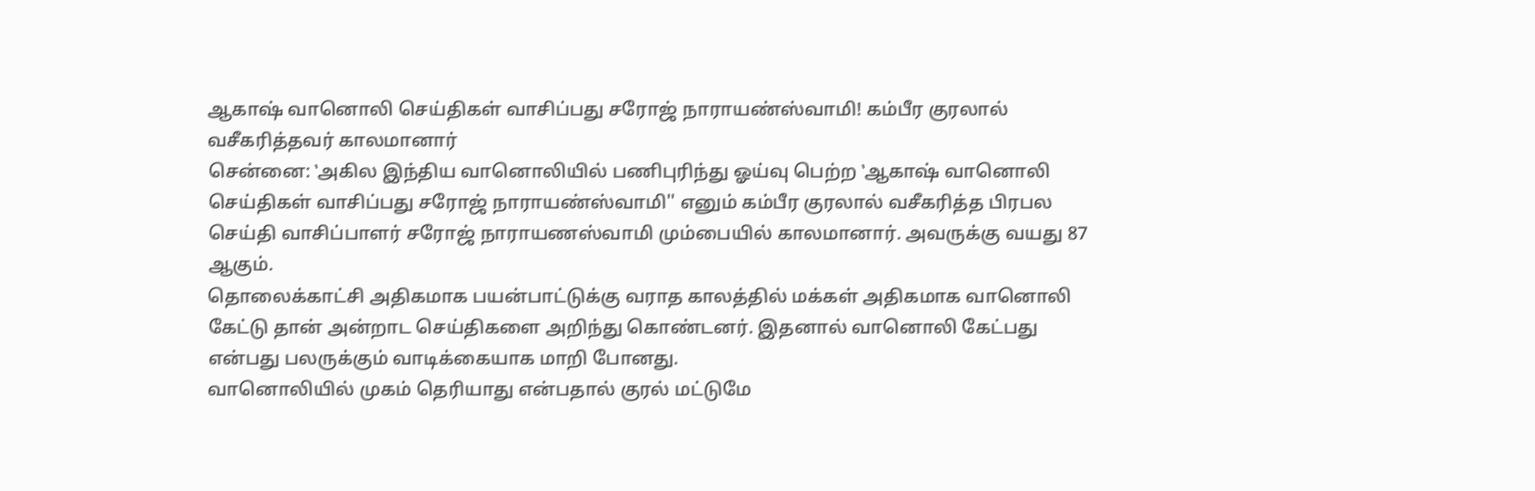ஆகாஷ் வானொலி செய்திகள் வாசிப்பது சரோஜ் நாராயண்ஸ்வாமி! கம்பீர குரலால் வசீகரித்தவர் காலமானார்
சென்னை: ‛அகில இந்திய வானொலியில் பணிபுரிந்து ஓய்வு பெற்ற ‛ஆகாஷ் வானொலி செய்திகள் வாசிப்பது சரோஜ் நாராயண்ஸ்வாமி'' எனும் கம்பீர குரலால் வசீகரித்த பிரபல செய்தி வாசிப்பாளர் சரோஜ் நாராயணஸ்வாமி மும்பையில் காலமானார். அவருக்கு வயது 87 ஆகும்.
தொலைக்காட்சி அதிகமாக பயன்பாட்டுக்கு வராத காலத்தில் மக்கள் அதிகமாக வானொலி கேட்டு தான் அன்றாட செய்திகளை அறிந்து கொண்டனர். இதனால் வானொலி கேட்பது என்பது பலருக்கும் வாடிக்கையாக மாறி போனது.
வானொலியில் முகம் தெரியாது என்பதால் குரல் மட்டுமே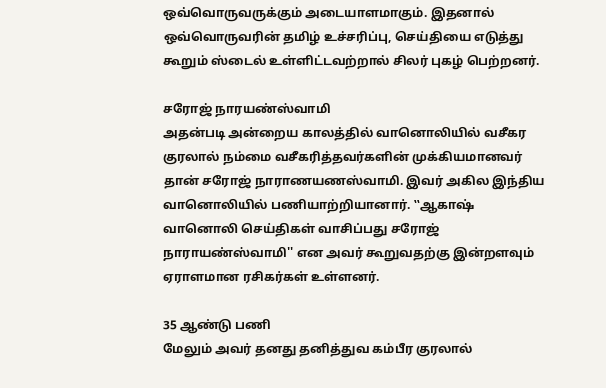ஒவ்வொருவருக்கும் அடையாளமாகும். இதனால் ஒவ்வொருவரின் தமிழ் உச்சரிப்பு, செய்தியை எடுத்து கூறும் ஸ்டைல் உள்ளிட்டவற்றால் சிலர் புகழ் பெற்றனர்.

சரோஜ் நாரயண்ஸ்வாமி
அதன்படி அன்றைய காலத்தில் வானொலியில் வசீகர குரலால் நம்மை வசீகரித்தவர்களின் முக்கியமானவர் தான் சரோஜ் நாராணயணஸ்வாமி. இவர் அகில இந்திய வானொலியில் பணியாற்றியானார். ‛‛ஆகாஷ் வானொலி செய்திகள் வாசிப்பது சரோஜ் நாராயண்ஸ்வாமி'' என அவர் கூறுவதற்கு இன்றளவும் ஏராளமான ரசிகர்கள் உள்ளனர்.

35 ஆண்டு பணி
மேலும் அவர் தனது தனித்துவ கம்பீர குரலால்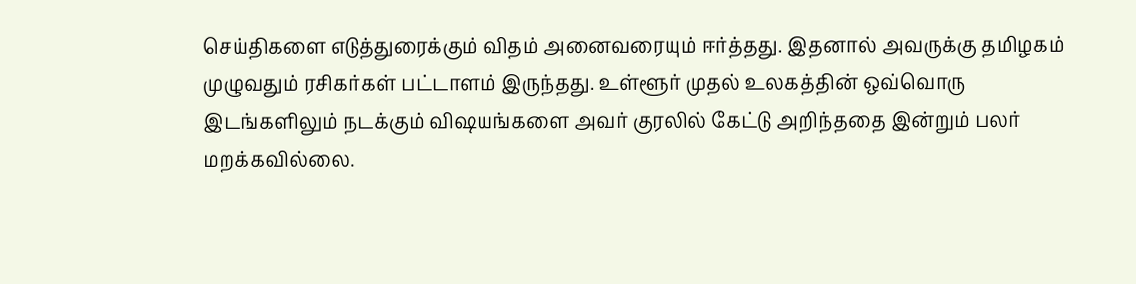செய்திகளை எடுத்துரைக்கும் விதம் அனைவரையும் ஈர்த்தது. இதனால் அவருக்கு தமிழகம் முழுவதும் ரசிகர்கள் பட்டாளம் இருந்தது. உள்ளூர் முதல் உலகத்தின் ஒவ்வொரு இடங்களிலும் நடக்கும் விஷயங்களை அவர் குரலில் கேட்டு அறிந்ததை இன்றும் பலர் மறக்கவில்லை.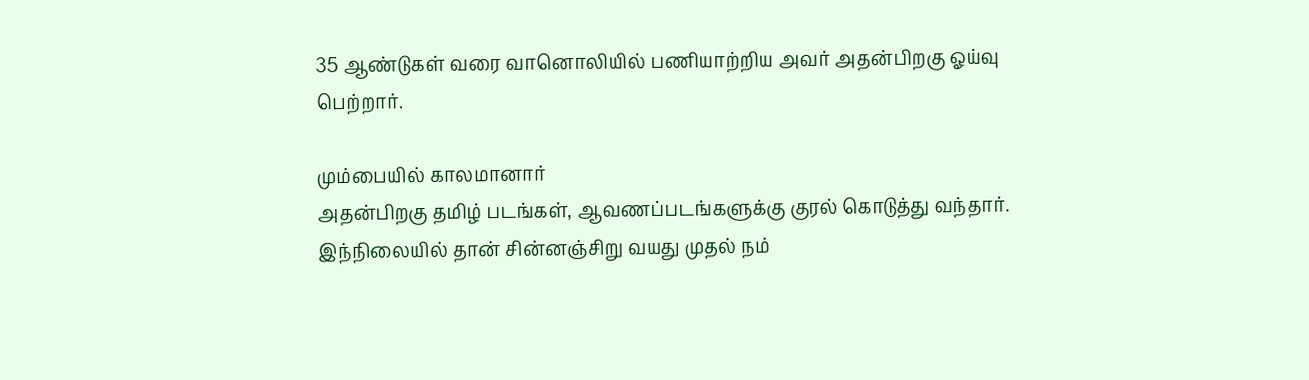35 ஆண்டுகள் வரை வானொலியில் பணியாற்றிய அவர் அதன்பிறகு ஓய்வு பெற்றார்.

மும்பையில் காலமானார்
அதன்பிறகு தமிழ் படங்கள், ஆவணப்படங்களுக்கு குரல் கொடுத்து வந்தார். இந்நிலையில் தான் சின்னஞ்சிறு வயது முதல் நம்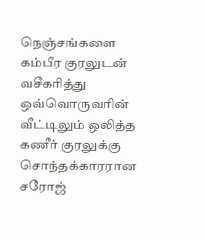நெஞ்சங்களை கம்பீர குரலுடன் வசீகரித்து ஒவ்வொருவரின் வீட்டிலும் ஒலித்த கணீர் குரலுக்கு சொந்தக்காரரான சரோஜ்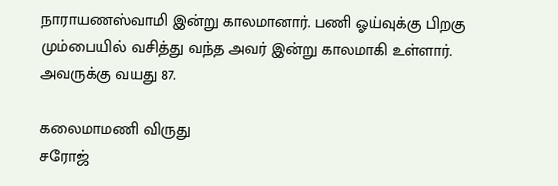நாராயணஸ்வாமி இன்று காலமானார். பணி ஓய்வுக்கு பிறகு மும்பையில் வசித்து வந்த அவர் இன்று காலமாகி உள்ளார். அவருக்கு வயது 87.

கலைமாமணி விருது
சரோஜ்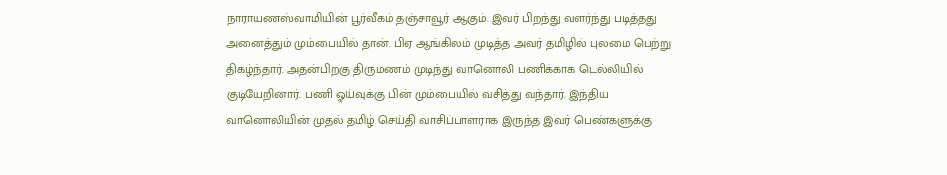நாராயணஸ்வாமியின் பூர்வீகம் தஞ்சாவூர் ஆகும். இவர் பிறந்து வளர்ந்து படித்தது அனைத்தும் மும்பையில் தான். பிஏ ஆங்கிலம் முடித்த அவர் தமிழில் புலமை பெற்று திகழ்ந்தார். அதன்பிறகு திருமணம் முடிந்து வானொலி பணிக்காக டெல்லியில் குடியேறினார். பணி ஓய்வுக்கு பின் மும்பையில் வசித்து வந்தார். இந்திய வானொலியின் முதல் தமிழ் செய்தி வாசிப்பாளராக இருந்த இவர் பெண்களுக்கு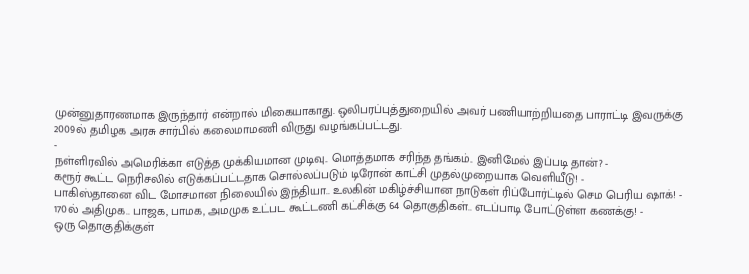முன்னுதாரணமாக இருந்தார் என்றால் மிகையாகாது. ஒலிபரப்புத்துறையில் அவர் பணியாற்றியதை பாராட்டி இவருக்கு 2009ல் தமிழக அரசு சார்பில் கலைமாமணி விருது வழங்கப்பட்டது.
-
நள்ளிரவில் அமெரிக்கா எடுத்த முக்கியமான முடிவு.. மொத்தமாக சரிந்த தங்கம்.. இனிமேல் இப்படி தான்? -
கரூர் கூட்ட நெரிசலில் எடுக்கப்பட்டதாக சொல்லப்படும் டிரோன் காட்சி முதல்முறையாக வெளியீடு! -
பாகிஸ்தானை விட மோசமான நிலையில் இந்தியா.. உலகின் மகிழ்ச்சியான நாடுகள் ரிப்போர்ட்டில் செம பெரிய ஷாக்! -
170ல் அதிமுக.. பாஜக, பாமக, அமமுக உட்பட கூட்டணி கட்சிக்கு 64 தொகுதிகள்.. எடப்பாடி போட்டுள்ள கணக்கு! -
ஒரு தொகுதிக்குள்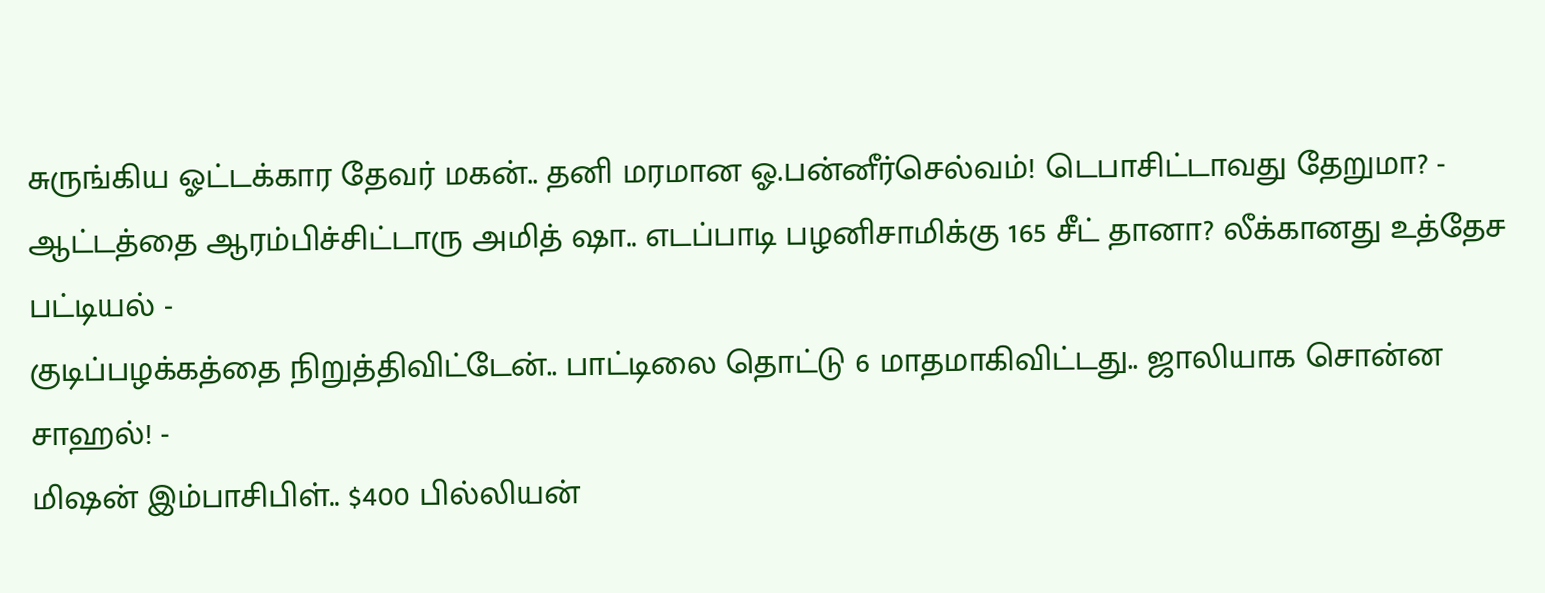சுருங்கிய ஓட்டக்கார தேவர் மகன்.. தனி மரமான ஓ.பன்னீர்செல்வம்! டெபாசிட்டாவது தேறுமா? -
ஆட்டத்தை ஆரம்பிச்சிட்டாரு அமித் ஷா.. எடப்பாடி பழனிசாமிக்கு 165 சீட் தானா? லீக்கானது உத்தேச பட்டியல் -
குடிப்பழக்கத்தை நிறுத்திவிட்டேன்.. பாட்டிலை தொட்டு 6 மாதமாகிவிட்டது.. ஜாலியாக சொன்ன சாஹல்! -
மிஷன் இம்பாசிபிள்.. $400 பில்லியன்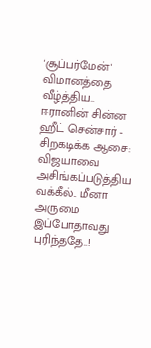'சூப்பர்மேன்' விமானத்தை வீழ்த்திய.. ஈரானின் சின்ன ஹீட் சென்சார் -
சிறகடிக்க ஆசை: விஜயாவை அசிங்கப்படுத்திய வக்கீல்.. மீனா அருமை இப்போதாவது புரிந்ததே..!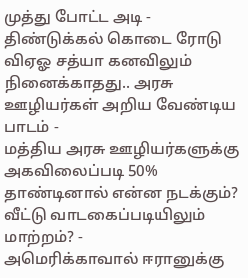முத்து போட்ட அடி -
திண்டுக்கல் கொடை ரோடு விஏஓ சத்யா கனவிலும் நினைக்காதது.. அரசு ஊழியர்கள் அறிய வேண்டிய பாடம் -
மத்திய அரசு ஊழியர்களுக்கு அகவிலைப்படி 50% தாண்டினால் என்ன நடக்கும்? வீட்டு வாடகைப்படியிலும் மாற்றம்? -
அமெரிக்காவால் ஈரானுக்கு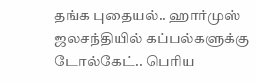தங்க புதையல்.. ஹார்முஸ் ஜலசந்தியில் கப்பல்களுக்கு டோல்கேட்.. பெரிய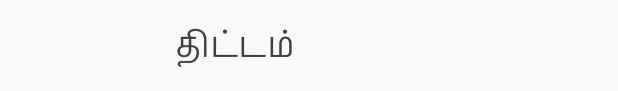திட்டம்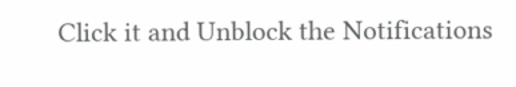Click it and Unblock the Notifications